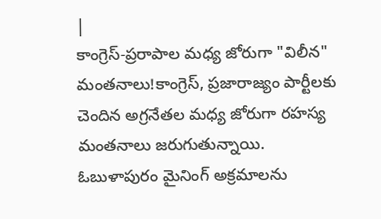|
కాంగ్రెస్-ప్రరాపాల మధ్య జోరుగా "విలీన" మంతనాలు!కాంగ్రెస్, ప్రజారాజ్యం పార్టీలకు చెందిన అగ్రనేతల మధ్య జోరుగా రహస్య మంతనాలు జరుగుతున్నాయి. ఓబుళాపురం మైనింగ్ అక్రమాలను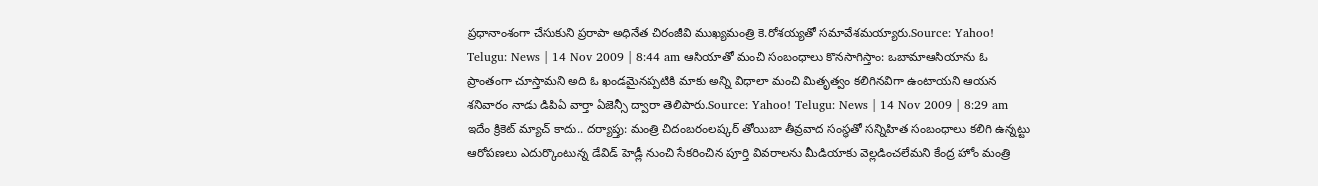ప్రధానాంశంగా చేసుకుని ప్రరాపా అధినేత చిరంజీవి ముఖ్యమంత్రి కె.రోశయ్యతో సమావేశమయ్యారు.Source: Yahoo! Telugu: News | 14 Nov 2009 | 8:44 am ఆసియాతో మంచి సంబంధాలు కొనసాగిస్తాం: ఒబామాఆసియాను ఓ ప్రాంతంగా చూస్తామని అది ఓ ఖండమైనప్పటికి మాకు అన్ని విధాలా మంచి మితృత్వం కలిగినవిగా ఉంటాయని ఆయన శనివారం నాడు డిపిఏ వార్తా ఏజెన్సీ ద్వారా తెలిపారు.Source: Yahoo! Telugu: News | 14 Nov 2009 | 8:29 am ఇదేం క్రికెట్ మ్యాచ్ కాదు.. దర్యాప్తు: మంత్రి చిదంబరంలష్కర్ తోయిబా తీవ్రవాద సంస్థతో సన్నిహిత సంబంధాలు కలిగి ఉన్నట్టు ఆరోపణలు ఎదుర్కొంటున్న డేవిడ్ హెడ్లీ నుంచి సేకరించిన పూర్తి వివరాలను మీడియాకు వెల్లడించలేమని కేంద్ర హోం మంత్రి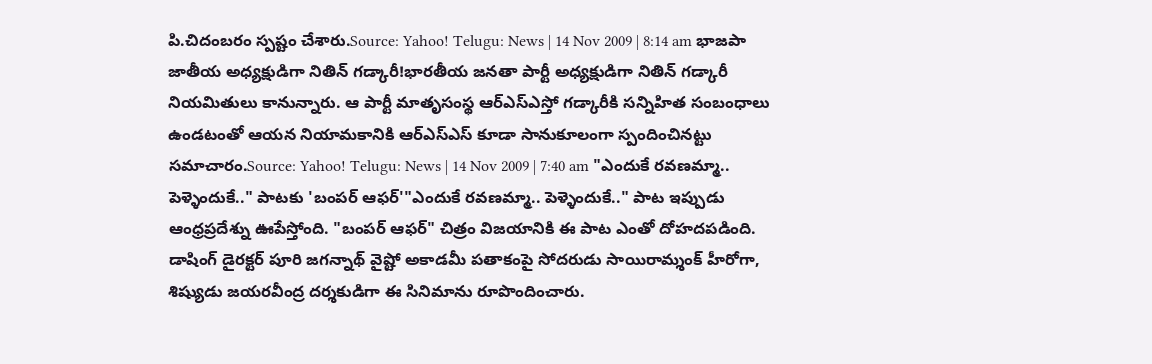పి.చిదంబరం స్పష్టం చేశారు.Source: Yahoo! Telugu: News | 14 Nov 2009 | 8:14 am భాజపా జాతీయ అధ్యక్షుడిగా నితిన్ గడ్కారీ!భారతీయ జనతా పార్టీ అధ్యక్షుడిగా నితిన్ గడ్కారీ నియమితులు కానున్నారు. ఆ పార్టీ మాతృసంస్థ ఆర్ఎస్ఎస్తో గడ్కారీకి సన్నిహిత సంబంధాలు ఉండటంతో ఆయన నియామకానికి ఆర్ఎస్ఎస్ కూడా సానుకూలంగా స్పందించినట్టు సమాచారం.Source: Yahoo! Telugu: News | 14 Nov 2009 | 7:40 am "ఎందుకే రవణమ్మా.. పెళ్ళెందుకే.." పాటకు 'బంపర్ ఆఫర్'"ఎందుకే రవణమ్మా.. పెళ్ళెందుకే.." పాట ఇప్పుడు ఆంధ్రప్రదేశ్ను ఊపేస్తోంది. "బంపర్ ఆఫర్" చిత్రం విజయానికి ఈ పాట ఎంతో దోహదపడింది. డాషింగ్ డైరక్టర్ పూరి జగన్నాథ్ వైష్టో అకాడమీ పతాకంపై సోదరుడు సాయిరామ్శంక్ హీరోగా, శిష్యుడు జయరవీంద్ర దర్శకుడిగా ఈ సినిమాను రూపొందించారు.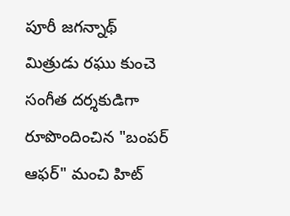పూరీ జగన్నాథ్ మిత్రుడు రఘు కుంచె సంగీత దర్శకుడిగా రూపొందించిన "బంపర్ ఆఫర్" మంచి హిట్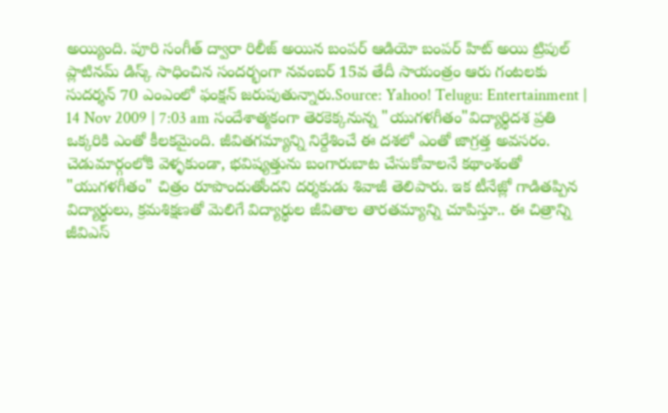అయ్యింది. పూరి సంగీత్ ద్వారా రిలీజ్ అయిన బంపర్ ఆడియో బంపర్ హిట్ అయి ట్రిపుల్ ప్లాటినమ్ డిస్క్ సాధించిన సందర్భంగా నవంబర్ 15వ తేదీ సాయంత్రం ఆరు గంటలకు సుదర్శన్ 70 ఎంఎంలో ఫంక్షన్ జరుపుతున్నారు.Source: Yahoo! Telugu: Entertainment | 14 Nov 2009 | 7:03 am సందేశాత్మకంగా తెరకెక్కనున్న "యుగళగీతం"విద్యార్థిదశ ప్రతి ఒక్కరికి ఎంతో కీలకమైంది. జీవితగమ్యాన్ని నిర్దేశించే ఈ దశలో ఎంతో జాగ్రత్త అవసరం. చెడుమార్గంలోకి వెళ్ళకుండా, భవిష్యత్తును బంగారుబాట చేసుకోవాలనే కథాంశంతో "యుగళగీతం" చిత్రం రూపొందుతోందని దర్శకుడు శివాజీ తెలిపారు. ఇక టీనేజ్లో గాడితప్పిన విద్యార్థులు, క్రమశిక్షణతో మెలిగే విద్యార్థుల జీవితాల తారతమ్యాన్ని చూపిస్తూ.. ఈ చిత్రాన్ని జీవిఎస్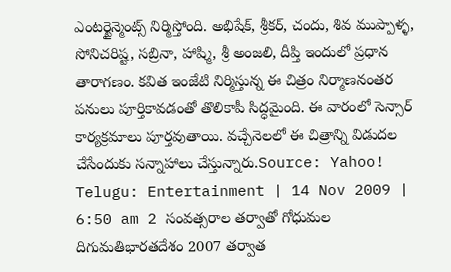ఎంటర్టైన్మెంట్స్ నిర్మిస్తోంది. అభిషేక్, శ్రీకర్, చందు, శివ ముప్పాళ్ళ, సోనిచరిష్ట, సబ్రినా, హాష్మి, శ్రీ అంజలి, దీప్తి ఇందులో ప్రధాన తారాగణం. కవిత ఇంజేటి నిర్మిస్తున్న ఈ చిత్రం నిర్మాణనంతర పనులు పూర్తికావడంతో తొలికాపీ సిద్ధమైంది. ఈ వారంలో సెన్సార్ కార్యక్రమాలు పూర్తవుతాయి. వచ్చేనెలలో ఈ చిత్రాన్ని విడుదల చేసేందుకు సన్నాహాలు చేస్తున్నారు.Source: Yahoo! Telugu: Entertainment | 14 Nov 2009 | 6:50 am 2 సంవత్సరాల తర్వాతో గోధుమల దిగుమతిభారతదేశం 2007 తర్వాత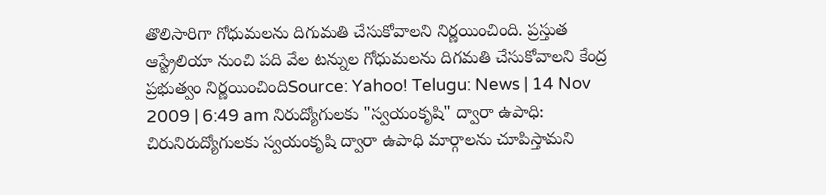తొలిసారిగా గోధుమలను దిగుమతి చేసుకోవాలని నిర్ణయించింది. ప్రస్తుత ఆస్ట్రేలియా నుంచి పది వేల టన్నుల గోధుమలను దిగమతి చేసుకోవాలని కేంద్ర ప్రభుత్వం నిర్ణయించిందిSource: Yahoo! Telugu: News | 14 Nov 2009 | 6:49 am నిరుద్యోగులకు "స్వయంకృషి" ద్వారా ఉపాధి: చిరునిరుద్యోగులకు స్వయంకృషి ద్వారా ఉపాధి మార్గాలను చూపిస్తామని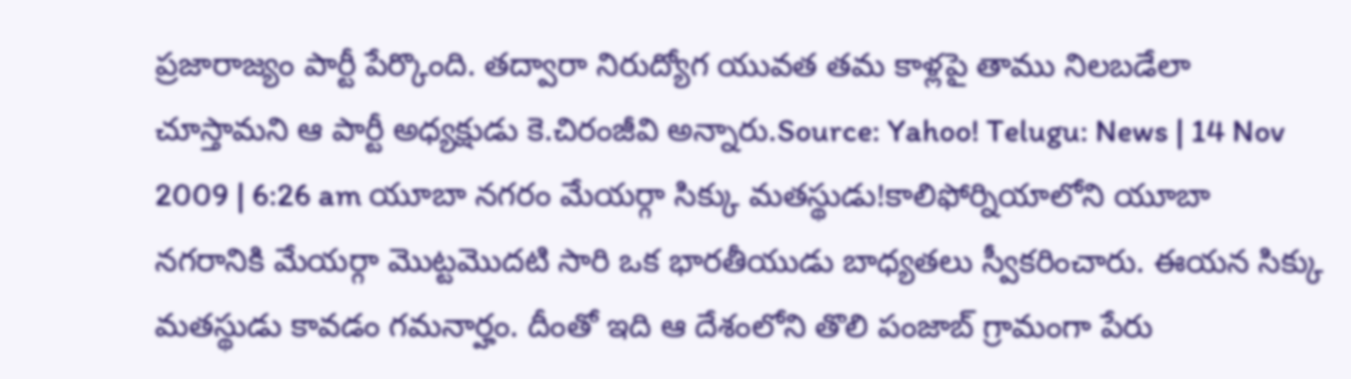ప్రజారాజ్యం పార్టీ పేర్కొంది. తద్వారా నిరుద్యోగ యువత తమ కాళ్లపై తాము నిలబడేలా చూస్తామని ఆ పార్టీ అధ్యక్షుడు కె.చిరంజీవి అన్నారు.Source: Yahoo! Telugu: News | 14 Nov 2009 | 6:26 am యూబా నగరం మేయర్గా సిక్కు మతస్థుడు!కాలిఫోర్నియాలోని యూబా నగరానికి మేయర్గా మొట్టమొదటి సారి ఒక భారతీయుడు బాధ్యతలు స్వీకరించారు. ఈయన సిక్కు మతస్థుడు కావడం గమనార్హం. దీంతో ఇది ఆ దేశంలోని తొలి పంజాబ్ గ్రామంగా పేరు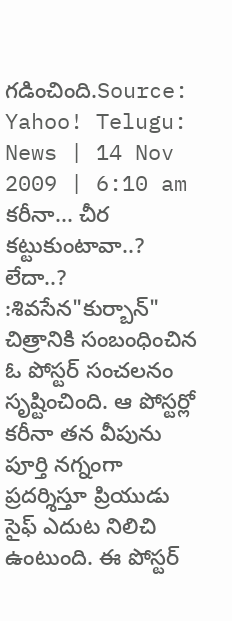గడించింది.Source: Yahoo! Telugu: News | 14 Nov 2009 | 6:10 am కరీనా... చీర కట్టుకుంటావా..? లేదా..? :శివసేన"కుర్బాన్" చిత్రానికి సంబంధించిన ఓ పోస్టర్ సంచలనం సృష్టించింది. ఆ పోస్టర్లో కరీనా తన వీపును పూర్తి నగ్నంగా ప్రదర్శిస్తూ ప్రియుడు సైఫ్ ఎదుట నిలిచి ఉంటుంది. ఈ పోస్టర్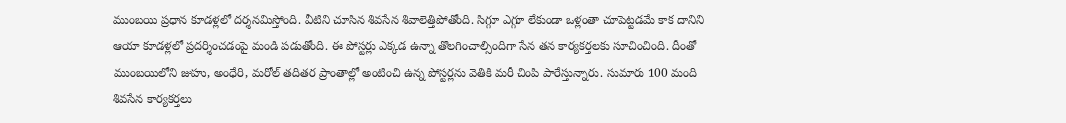ముంబయి ప్రధాన కూడళ్లలో దర్శనమిస్తోంది. వీటిని చూసిన శివసేన శివాలెత్తిపోతోంది. సిగ్గూ ఎగ్గూ లేకుండా ఒళ్లంతా చూపెట్టడమే కాక దానిని ఆయా కూడళ్లలో ప్రదర్శించడంపై మండి పడుతోంది. ఈ పోస్టర్లు ఎక్కడ ఉన్నా తొలగించాల్సిందిగా సేన తన కార్యకర్తలకు సూచించింది. దీంతో ముంబయిలోని జుహు, అంధేరి, మరోల్ తదితర ప్రాంతాల్లో అంటించి ఉన్న పోస్టర్లను వెతికి మరీ చింపి పారేస్తున్నారు. సుమారు 100 మంది శివసేన కార్యకర్తలు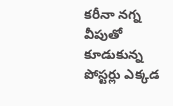కరీనా నగ్న వీపుతో కూడుకున్న పోస్టర్లు ఎక్కడ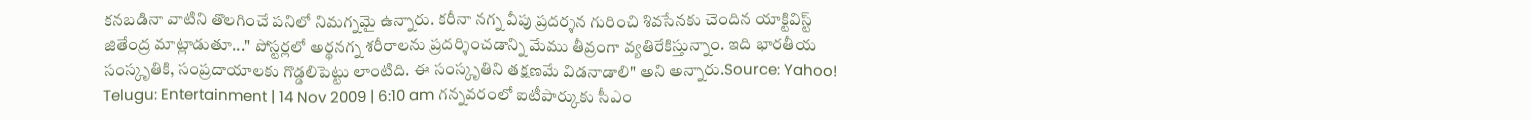కనబడినా వాటిని తొలగించే పనిలో నిమగ్నమై ఉన్నారు. కరీనా నగ్న వీపు ప్రదర్శన గురించి శివసేనకు చెందిన యాక్టివిస్ట్ జితేంద్ర మాట్లాడుతూ..." పోస్టర్లలో అర్థనగ్న శరీరాలను ప్రదర్శించడాన్ని మేము తీవ్రంగా వ్యతిరేకిస్తున్నాం. ఇది భారతీయ సంస్కృతికి, సంప్రదాయాలకు గొడ్డలిపెట్టు లాంటిది. ఈ సంస్కృతిని తక్షణమే విడనాడాలి" అని అన్నారు.Source: Yahoo! Telugu: Entertainment | 14 Nov 2009 | 6:10 am గన్నవరంలో ఐటీపార్కుకు సీఎం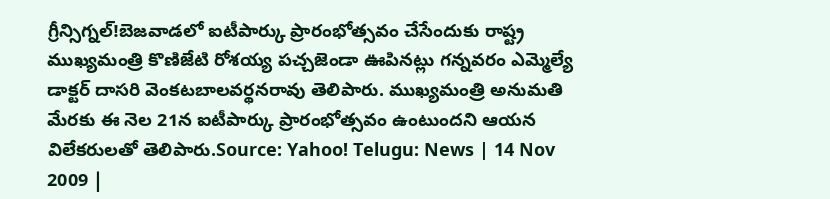గ్రీన్సిగ్నల్!బెజవాడలో ఐటీపార్కు ప్రారంభోత్సవం చేసేందుకు రాష్ట్ర ముఖ్యమంత్రి కొణిజేటి రోశయ్య పచ్చజెండా ఊపినట్లు గన్నవరం ఎమ్మెల్యే డాక్టర్ దాసరి వెంకటబాలవర్థనరావు తెలిపారు. ముఖ్యమంత్రి అనుమతి మేరకు ఈ నెల 21న ఐటీపార్కు ప్రారంభోత్సవం ఉంటుందని ఆయన విలేకరులతో తెలిపారు.Source: Yahoo! Telugu: News | 14 Nov 2009 |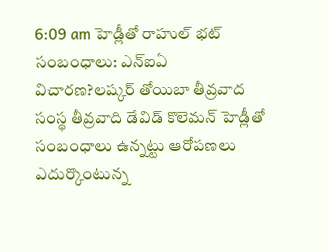6:09 am హెడ్లీతో రాహుల్ భట్ సంబంధాలు: ఎన్ఐఏ విచారణ?లష్కర్ తోయిబా తీవ్రవాద సంస్థ తీవ్రవాది డేవిడ్ కొలెమన్ హెడ్లీతో సంబంధాలు ఉన్నట్టు ఆరోపణలు ఎదుర్కొంటున్న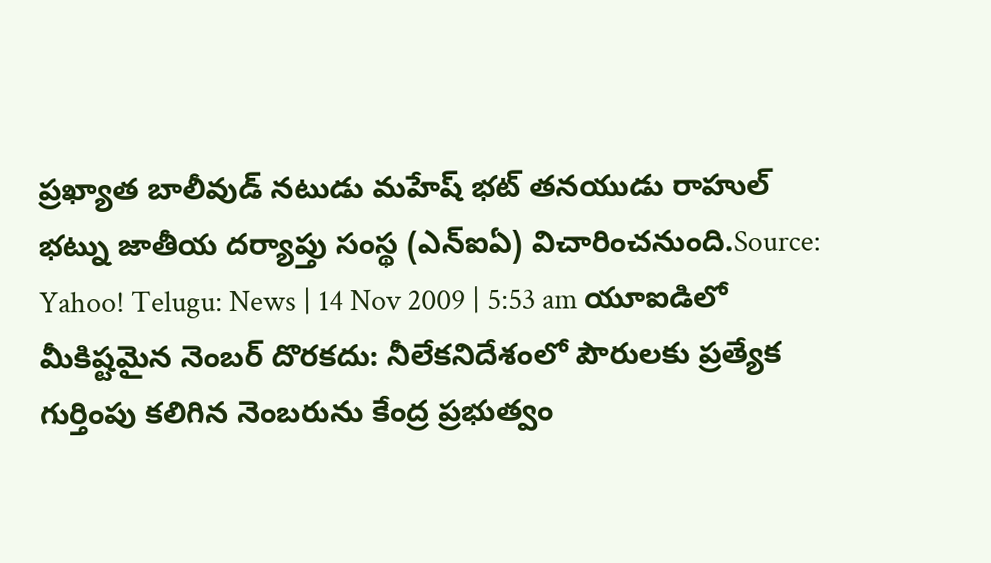ప్రఖ్యాత బాలీవుడ్ నటుడు మహేష్ భట్ తనయుడు రాహుల్ భట్ను జాతీయ దర్యాప్తు సంస్థ (ఎన్ఐఏ) విచారించనుంది.Source: Yahoo! Telugu: News | 14 Nov 2009 | 5:53 am యూఐడిలో మీకిష్టమైన నెంబర్ దొరకదు: నీలేకనిదేశంలో పౌరులకు ప్రత్యేక గుర్తింపు కలిగిన నెంబరును కేంద్ర ప్రభుత్వం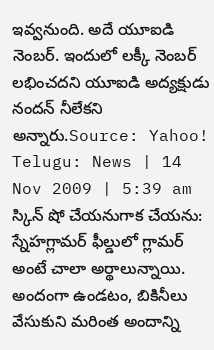ఇవ్వనుంది. అదే యూఐడి నెంబర్. ఇందులో లక్కీ నెంబర్ లభించదని యూఐడి అద్యక్షుడు నందన్ నీలేకని అన్నారు.Source: Yahoo! Telugu: News | 14 Nov 2009 | 5:39 am స్కిన్ షో చేయనుగాక చేయను: స్నేహగ్లామర్ ఫీల్డులో గ్లామర్ అంటే చాలా అర్థాలున్నాయి. అందంగా ఉండటం, బికినీలు వేసుకుని మరింత అందాన్ని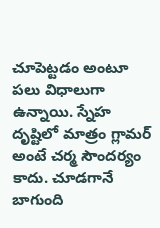చూపెట్టడం అంటూ పలు విధాలుగా ఉన్నాయి. స్నేహ దృష్టిలో మాత్రం గ్లామర్ అంటే చర్మ సౌందర్యం కాదు. చూడగానే బాగుంది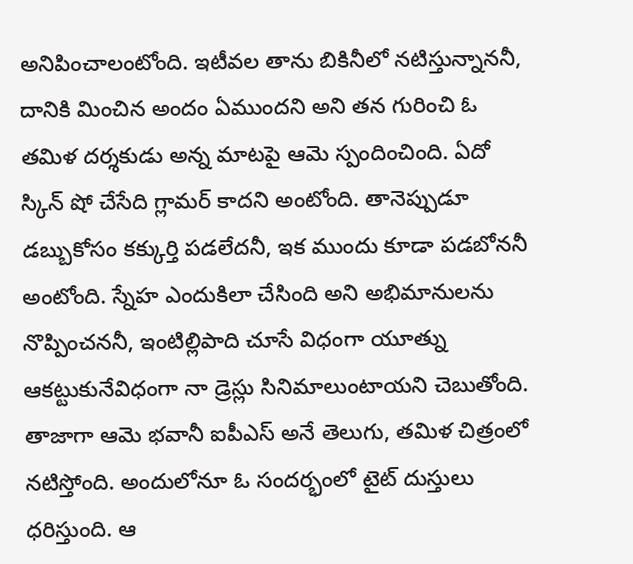అనిపించాలంటోంది. ఇటీవల తాను బికినీలో నటిస్తున్నాననీ, దానికి మించిన అందం ఏముందని అని తన గురించి ఓ తమిళ దర్శకుడు అన్న మాటపై ఆమె స్పందించింది. ఏదో స్కిన్ షో చేసేది గ్లామర్ కాదని అంటోంది. తానెప్పుడూ డబ్బుకోసం కక్కుర్తి పడలేదనీ, ఇక ముందు కూడా పడబోననీ అంటోంది. స్నేహ ఎందుకిలా చేసింది అని అభిమానులను నొప్పించననీ, ఇంటిల్లిపాది చూసే విధంగా యూత్ను ఆకట్టుకునేవిధంగా నా డ్రెస్లు సినిమాలుంటాయని చెబుతోంది. తాజాగా ఆమె భవానీ ఐపీఎస్ అనే తెలుగు, తమిళ చిత్రంలో నటిస్తోంది. అందులోనూ ఓ సందర్భంలో టైట్ దుస్తులు ధరిస్తుంది. ఆ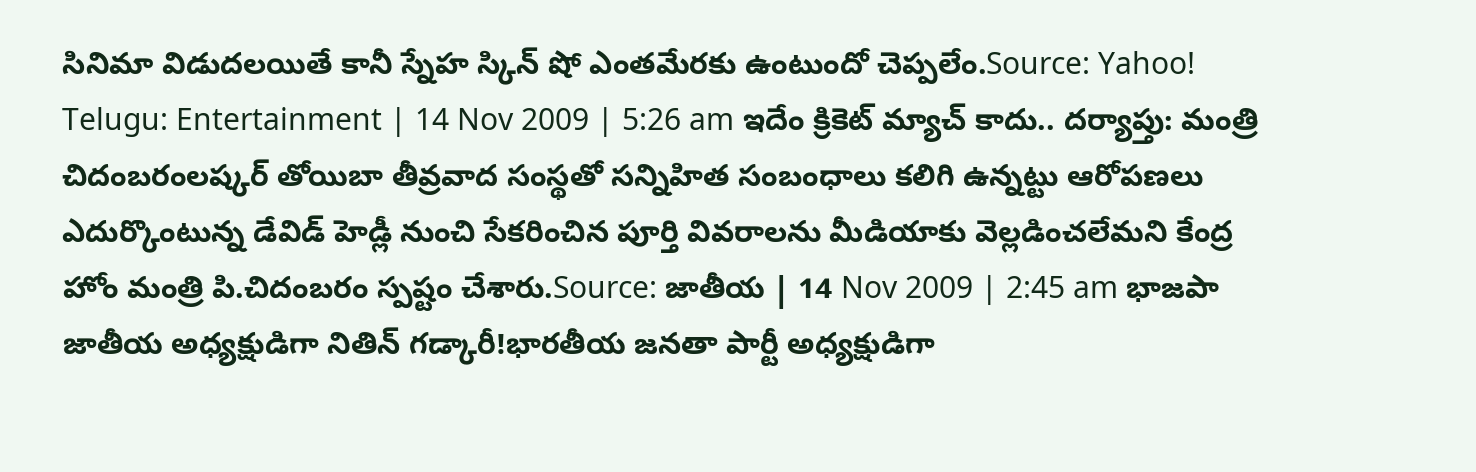సినిమా విడుదలయితే కానీ స్నేహ స్కిన్ షో ఎంతమేరకు ఉంటుందో చెప్పలేం.Source: Yahoo! Telugu: Entertainment | 14 Nov 2009 | 5:26 am ఇదేం క్రికెట్ మ్యాచ్ కాదు.. దర్యాప్తు: మంత్రి చిదంబరంలష్కర్ తోయిబా తీవ్రవాద సంస్థతో సన్నిహిత సంబంధాలు కలిగి ఉన్నట్టు ఆరోపణలు ఎదుర్కొంటున్న డేవిడ్ హెడ్లీ నుంచి సేకరించిన పూర్తి వివరాలను మీడియాకు వెల్లడించలేమని కేంద్ర హోం మంత్రి పి.చిదంబరం స్పష్టం చేశారు.Source: జాతీయ | 14 Nov 2009 | 2:45 am భాజపా జాతీయ అధ్యక్షుడిగా నితిన్ గడ్కారీ!భారతీయ జనతా పార్టీ అధ్యక్షుడిగా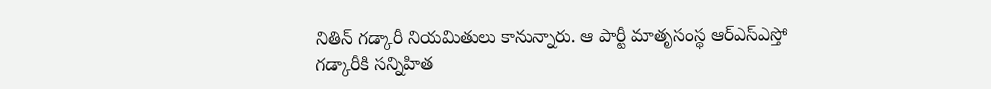నితిన్ గడ్కారీ నియమితులు కానున్నారు. ఆ పార్టీ మాతృసంస్థ ఆర్ఎస్ఎస్తో గడ్కారీకి సన్నిహిత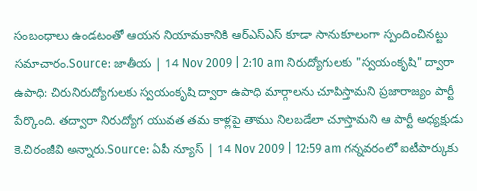సంబంధాలు ఉండటంతో ఆయన నియామకానికి ఆర్ఎస్ఎస్ కూడా సానుకూలంగా స్పందించినట్టు సమాచారం.Source: జాతీయ | 14 Nov 2009 | 2:10 am నిరుద్యోగులకు "స్వయంకృషి" ద్వారా ఉపాధి: చిరునిరుద్యోగులకు స్వయంకృషి ద్వారా ఉపాధి మార్గాలను చూపిస్తామని ప్రజారాజ్యం పార్టీ పేర్కొంది. తద్వారా నిరుద్యోగ యువత తమ కాళ్లపై తాము నిలబడేలా చూస్తామని ఆ పార్టీ అధ్యక్షుడు కె.చిరంజీవి అన్నారు.Source: ఏపీ న్యూస్ | 14 Nov 2009 | 12:59 am గన్నవరంలో ఐటీపార్కుకు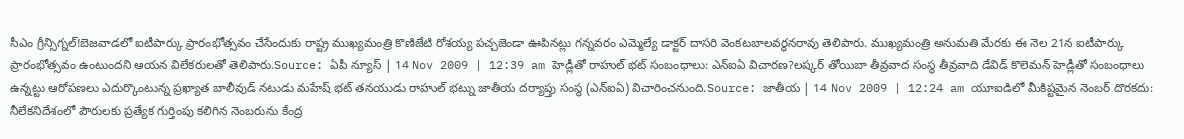సీఎం గ్రీన్సిగ్నల్!బెజవాడలో ఐటీపార్కు ప్రారంభోత్సవం చేసేందుకు రాష్ట్ర ముఖ్యమంత్రి కొణిజేటి రోశయ్య పచ్చజెండా ఊపినట్లు గన్నవరం ఎమ్మెల్యే డాక్టర్ దాసరి వెంకటబాలవర్థనరావు తెలిపారు. ముఖ్యమంత్రి అనుమతి మేరకు ఈ నెల 21న ఐటీపార్కు ప్రారంభోత్సవం ఉంటుందని ఆయన విలేకరులతో తెలిపారు.Source: ఏపీ న్యూస్ | 14 Nov 2009 | 12:39 am హెడ్లీతో రాహుల్ భట్ సంబంధాలు: ఎన్ఐఏ విచారణ?లష్కర్ తోయిబా తీవ్రవాద సంస్థ తీవ్రవాది డేవిడ్ కొలెమన్ హెడ్లీతో సంబంధాలు ఉన్నట్టు ఆరోపణలు ఎదుర్కొంటున్న ప్రఖ్యాత బాలీవుడ్ నటుడు మహేష్ భట్ తనయుడు రాహుల్ భట్ను జాతీయ దర్యాప్తు సంస్థ (ఎన్ఐఏ) విచారించనుంది.Source: జాతీయ | 14 Nov 2009 | 12:24 am యూఐడిలో మీకిష్టమైన నెంబర్ దొరకదు: నీలేకనిదేశంలో పౌరులకు ప్రత్యేక గుర్తింపు కలిగిన నెంబరును కేంద్ర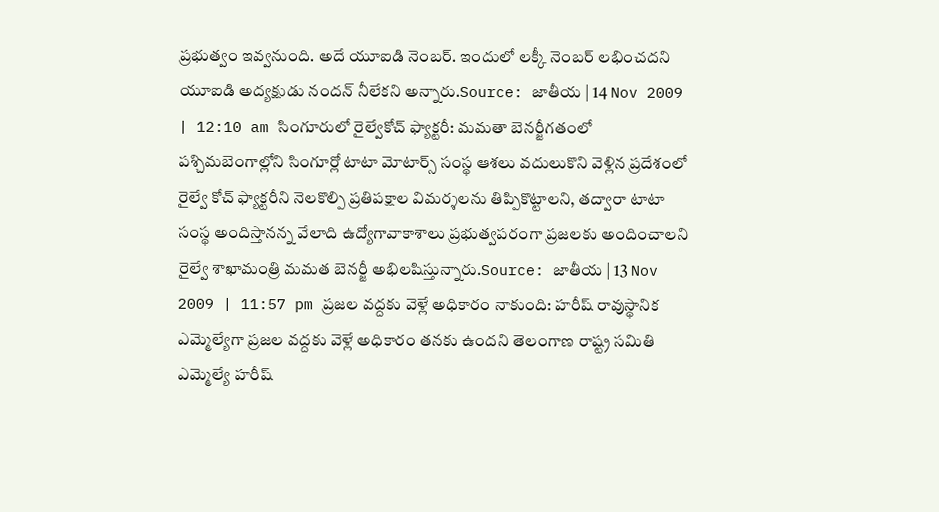ప్రభుత్వం ఇవ్వనుంది. అదే యూఐడి నెంబర్. ఇందులో లక్కీ నెంబర్ లభించదని యూఐడి అద్యక్షుడు నందన్ నీలేకని అన్నారు.Source: జాతీయ | 14 Nov 2009 | 12:10 am సింగూరులో రైల్వేకోచ్ ఫ్యాక్టరీ: మమతా బెనర్జీగతంలో పశ్చిమబెంగాల్లోని సింగూర్లో టాటా మోటార్స్ సంస్థ ఆశలు వదులుకొని వెళ్లిన ప్రదేశంలో రైల్వే కోచ్ ఫ్యాక్టరీని నెలకొల్పి ప్రతిపక్షాల విమర్శలను తిప్పికొట్టాలని, తద్వారా టాటా సంస్థ అందిస్తానన్న వేలాది ఉద్యోగావాకాశాలు ప్రభుత్వపరంగా ప్రజలకు అందించాలని రైల్వే శాఖామంత్రి మమత బెనర్జీ అభిలషిస్తున్నారు.Source: జాతీయ | 13 Nov 2009 | 11:57 pm ప్రజల వద్దకు వెళ్లే అధికారం నాకుంది: హరీష్ రావుస్థానిక ఎమ్మెల్యేగా ప్రజల వద్దకు వెళ్లే అధికారం తనకు ఉందని తెలంగాణ రాష్ట్ర సమితి ఎమ్మెల్యే హరీష్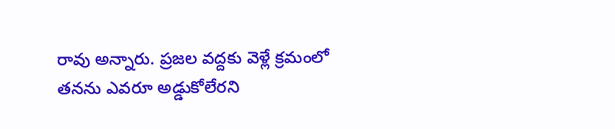రావు అన్నారు. ప్రజల వద్దకు వెళ్లే క్రమంలో తనను ఎవరూ అడ్డుకోలేరని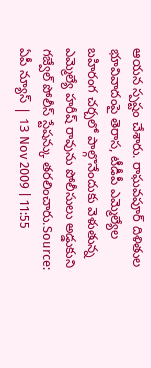ఆయన స్పష్టం చేశారు. రాఘవపూర్ దిళితుల భూవివాదంపై తెరాస, టీడీపీ ఎమ్మెల్యేల బహిరంగ చర్చలో పాల్గొనేందుకు వెళుతున్న ఎమ్మెల్యే హరీష్ రావును పోలీసులు అడ్డుకుని గజ్వేల్ పోలీస్ స్టేషన్కు తరలించారు.Source: ఏపీ న్యూస్ | 13 Nov 2009 | 11:55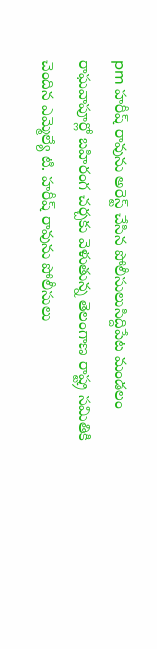pm హరీష్ రావును అరెస్ట్ చేసిన పోలీసులుసిద్దిపేట మండలం రాఘవాపూర్లో బహిరంగ చర్చకు వెళుతున్న తెలంగాణ రాష్ట్ర సమితికి చెందిన ఎమ్మెల్యే టి. హరీష్ రావును పోలీసులు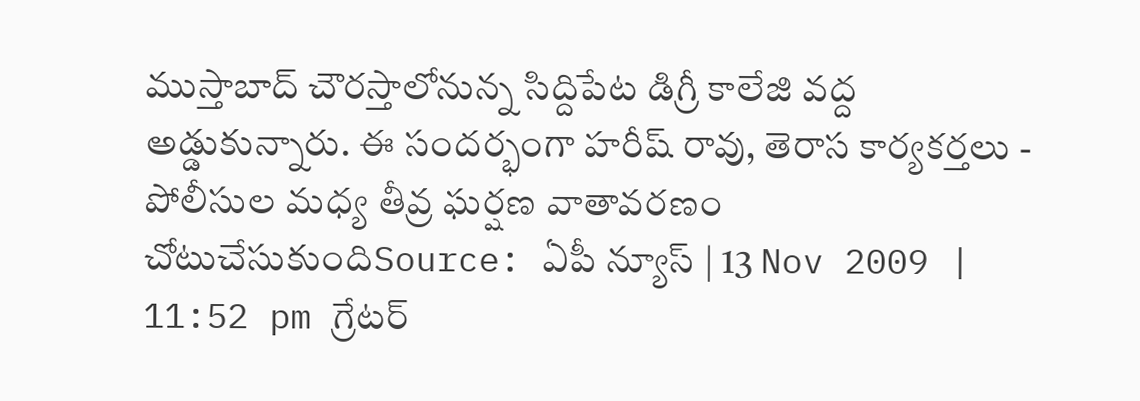ముస్తాబాద్ చౌరస్తాలోనున్న సిద్దిపేట డిగ్రీ కాలేజి వద్ద అడ్డుకున్నారు. ఈ సందర్భంగా హరీష్ రావు, తెరాస కార్యకర్తలు - పోలీసుల మధ్య తీవ్ర ఘర్షణ వాతావరణం చోటుచేసుకుందిSource: ఏపీ న్యూస్ | 13 Nov 2009 | 11:52 pm గ్రేటర్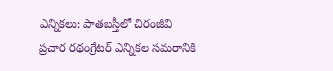ఎన్నికలు: పాతబస్తీలో చిరంజీవి ప్రచార రథంగ్రేటర్ ఎన్నికల సమరానికి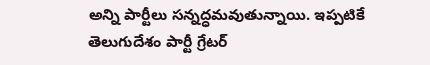అన్ని పార్టీలు సన్నద్ధమవుతున్నాయి. ఇప్పటికే తెలుగుదేశం పార్టీ గ్రేటర్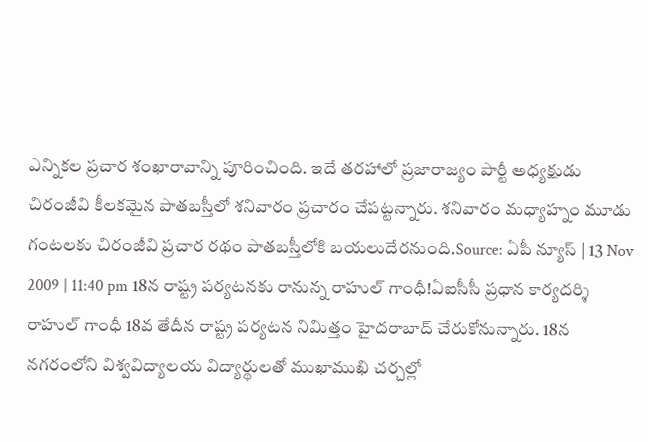ఎన్నికల ప్రచార శంఖారావాన్ని పూరించింది. ఇదే తరహాలో ప్రజారాజ్యం పార్టీ అధ్యక్షుడు చిరంజీవి కీలకమైన పాతబస్తీలో శనివారం ప్రచారం చేపట్టన్నారు. శనివారం మధ్యాహ్నం మూడు గంటలకు చిరంజీవి ప్రచార రథం పాతబస్తీలోకి బయలుదేరనుంది.Source: ఏపీ న్యూస్ | 13 Nov 2009 | 11:40 pm 18న రాష్ట్ర పర్యటనకు రానున్న రాహుల్ గాంధీ!ఏఐసీసీ ప్రధాన కార్యదర్శి రాహుల్ గాంధీ 18వ తేదీన రాష్ట్ర పర్యటన నిమిత్తం హైదరాబాద్ చేరుకోనున్నారు. 18న నగరంలోని విశ్వవిద్యాలయ విద్యార్థులతో ముఖాముఖి చర్చల్లో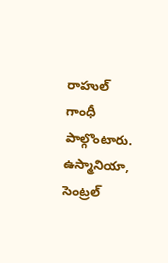రాహుల్ గాంధీ పాల్గొంటారు. ఉస్మానియా, సెంట్రల్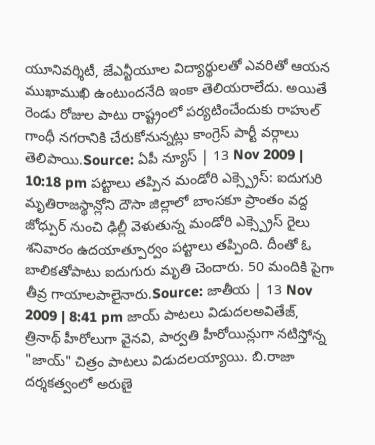యూనివర్శిటీ, జేఎన్టీయూల విద్యార్థులతో ఎవరితో ఆయన ముఖాముఖి ఉంటుందనేది ఇంకా తెలియరాలేదు. అయితే రెండు రోజుల పాటు రాష్ట్రంలో పర్యటించేందుకు రాహుల్ గాంధీ నగరానికి చేరుకోనున్నట్లు కాంగ్రెస్ పార్టీ వర్గాలు తెలిపాయి.Source: ఏపీ న్యూస్ | 13 Nov 2009 | 10:18 pm పట్టాలు తప్పిన మండోరి ఎక్స్ప్రెస్: ఐదుగురి మృతిరాజస్థాన్లోని దౌసా జిల్లాలో బాంసకూ ప్రాంతం వద్ద జోధ్పుర్ నుంచి ఢిల్లీ వెళుతున్న మండోరి ఎక్స్ప్రెస్ రైలు శనివారం ఉదయాత్పూర్వం పట్టాలు తప్పింది. దీంతో ఓ బాలికతోపాటు ఐదుగురు మృతి చెందారు. 50 మందికి పైగా తీవ్ర గాయాలపాలైనారు.Source: జాతీయ | 13 Nov 2009 | 8:41 pm జాయ్ పాటలు విడుదలఅవితేజ్, త్రినాథ్ హీరోలుగా వైనవి, పార్వతి హీరోయిన్లుగా నటిస్తోన్న "జాయ్" చిత్రం పాటలు విడుదలయ్యాయి. బి.రాజా దర్శకత్వంలో అరుణై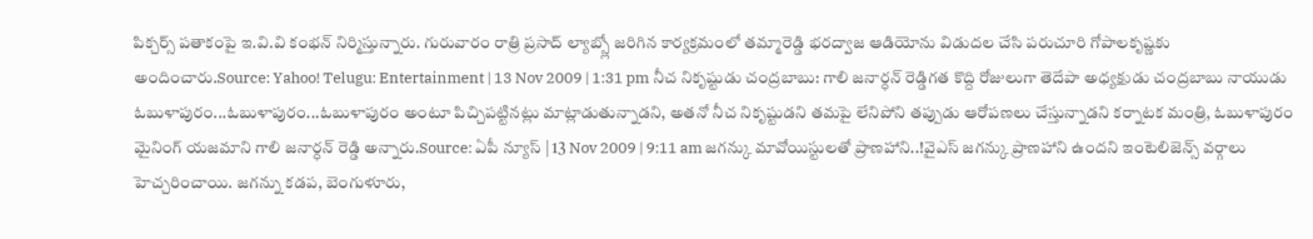పిక్చర్స్ పతాకంపై ఇ.వి.వి కంభన్ నిర్మిస్తున్నారు. గురువారం రాత్రి ప్రసాద్ ల్యాబ్స్లో జరిగిన కార్యక్రమంలో తమ్మారెడ్డి భరద్వాజ ఆడియోను విడుదల చేసి పరుచూరి గోపాలకృష్ణకు అందించారు.Source: Yahoo! Telugu: Entertainment | 13 Nov 2009 | 1:31 pm నీచ నికృష్టుడు చంద్రబాబు: గాలి జనార్ధన్ రెడ్డిగత కొద్ది రోజులుగా తెదేపా అధ్యక్షుడు చంద్రబాబు నాయుడు ఓబుళాపురం...ఓబుళాపురం...ఓబుళాపురం అంటూ పిచ్చిపట్టినట్లు మాట్లాడుతున్నాడని, అతనో నీచ నికృష్టుడని తమపై లేనిపోని తప్పుడు ఆరోపణలు చేస్తున్నాడని కర్నాటక మంత్రి, ఓబుళాపురం మైనింగ్ యజమాని గాలి జనార్ధన్ రెడ్డి అన్నారు.Source: ఏపీ న్యూస్ | 13 Nov 2009 | 9:11 am జగన్కు మావోయిస్టులతో ప్రాణహాని..!వైఎస్ జగన్కు ప్రాణహాని ఉందని ఇంటెలిజెన్స్ వర్గాలు హెచ్చరించాయి. జగన్ను కడప, బెంగుళూరు,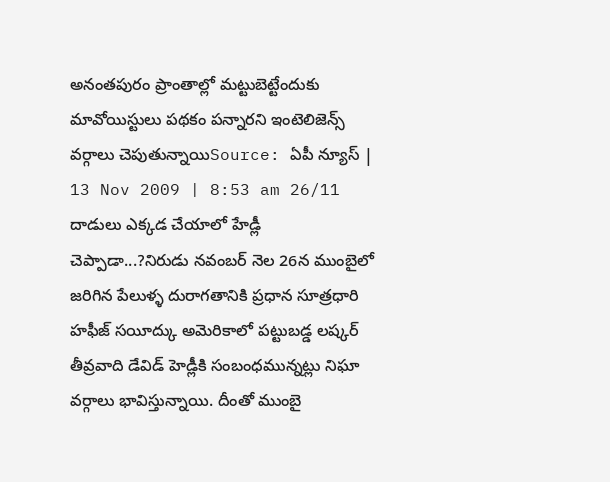అనంతపురం ప్రాంతాల్లో మట్టుబెట్టేందుకు మావోయిస్టులు పథకం పన్నారని ఇంటెలిజెన్స్ వర్గాలు చెపుతున్నాయిSource: ఏపీ న్యూస్ | 13 Nov 2009 | 8:53 am 26/11 దాడులు ఎక్కడ చేయాలో హేడ్లీ చెప్పాడా...?నిరుడు నవంబర్ నెల 26న ముంబైలో జరిగిన పేలుళ్ళ దురాగతానికి ప్రధాన సూత్రధారి హఫీజ్ సయీద్కు అమెరికాలో పట్టుబడ్డ లష్కర్ తీవ్రవాది డేవిడ్ హెడ్లీకి సంబంధమున్నట్లు నిఘా వర్గాలు భావిస్తున్నాయి. దీంతో ముంబై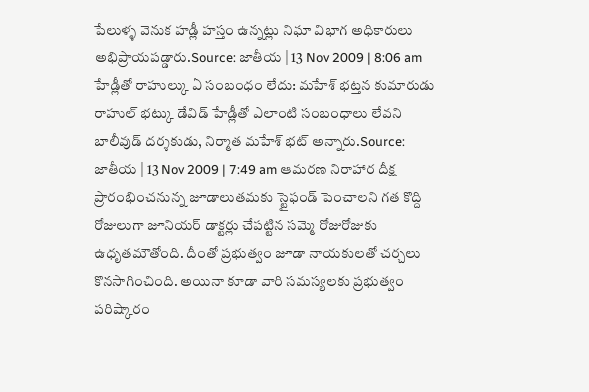పేలుళ్ళ వెనుక హడ్లీ హస్తం ఉన్నట్లు నిఘా విభాగ అధికారులు అభిప్రాయపడ్డారు.Source: జాతీయ | 13 Nov 2009 | 8:06 am హేడ్లీతో రాహుల్కు ఏ సంబంధం లేదు: మహేశ్ భట్తన కుమారుడు రాహుల్ భట్కు డేవిడ్ హేడ్లీతో ఎలాంటి సంబంధాలు లేవని బాలీవుడ్ దర్శకుడు, నిర్మాత మహేశ్ భట్ అన్నారు.Source: జాతీయ | 13 Nov 2009 | 7:49 am ఆమరణ నిరాహార దీక్ష ప్రారంభించనున్న జూడాలుతమకు స్టైఫండ్ పెంచాలని గత కొద్ది రోజులుగా జూనియర్ డాక్టర్లు చేపట్టిన సమ్మె రోజురోజుకు ఉధృతమౌతోంది. దీంతో ప్రభుత్వం జూడా నాయకులతో చర్చలు కొనసాగించింది. అయినా కూడా వారి సమస్యలకు ప్రభుత్వం పరిష్కారం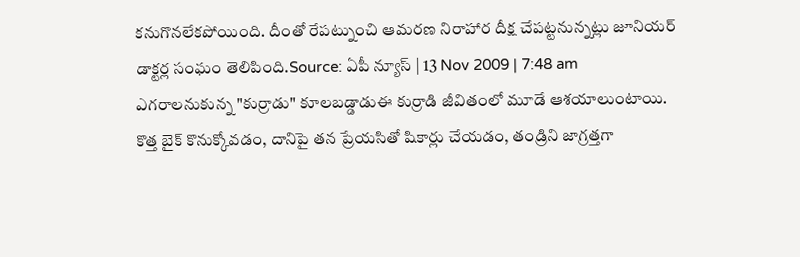కనుగొనలేకపోయింది. దీంతో రేపట్నుంచి ఆమరణ నిరాహార దీక్ష చేపట్టనున్నట్లు జూనియర్ డాక్టర్ల సంఘం తెలిపింది.Source: ఏపీ న్యూస్ | 13 Nov 2009 | 7:48 am ఎగరాలనుకున్న "కుర్రాడు" కూలబడ్డాడుఈ కుర్రాడి జీవితంలో మూడే ఆశయాలుంటాయి. కొత్త బైక్ కొనుక్కోవడం, దానిపై తన ప్రేయసితో షికార్లు చేయడం, తండ్రిని జాగ్రత్తగా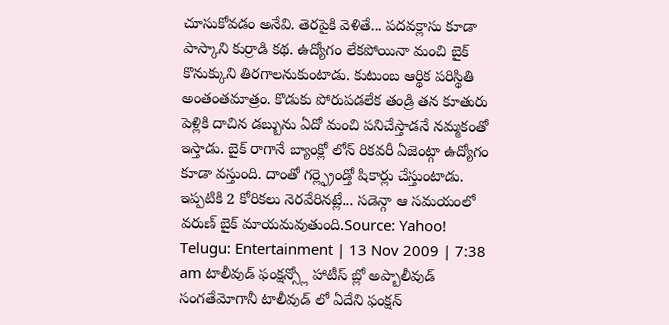చూసుకోవడం అనేవి. తెరపైకి వెళితే... పదవక్లాసు కూడా పాస్కాని కుర్రాడి కథ. ఉద్యోగం లేకపోయినా మంచి బైక్ కొనుక్కుని తిరగాలనుకుంటాడు. కుటుంబ ఆర్థిక పరిస్థితి అంతంతమాత్రం. కొడుకు పోరుపడలేక తండ్రి తన కూతురు పెళ్లికి దాచిన డబ్బును ఏదో మంచి పనిచేస్తాడనే నమ్మకంతో ఇస్తాడు. బైక్ రాగానే బ్యాంక్లో లోన్ రికవరీ ఏజెంట్గా ఉద్యోగం కూడా వస్తుంది. దాంతో గర్ల్ఫ్రెండ్తో షికార్లు చేస్తుంటాడు. ఇప్పటికి 2 కోరికలు నెరవేరినట్లే... సడెన్గా ఆ సమయంలో వరుణ్ బైక్ మాయమవుతుంది.Source: Yahoo! Telugu: Entertainment | 13 Nov 2009 | 7:38 am టాలీవుడ్ ఫంక్షన్స్లో హాటీస్ బ్లో అప్బాలీవుడ్ సంగతేమోగానీ టాలీవుడ్ లో ఏదేని ఫంక్షన్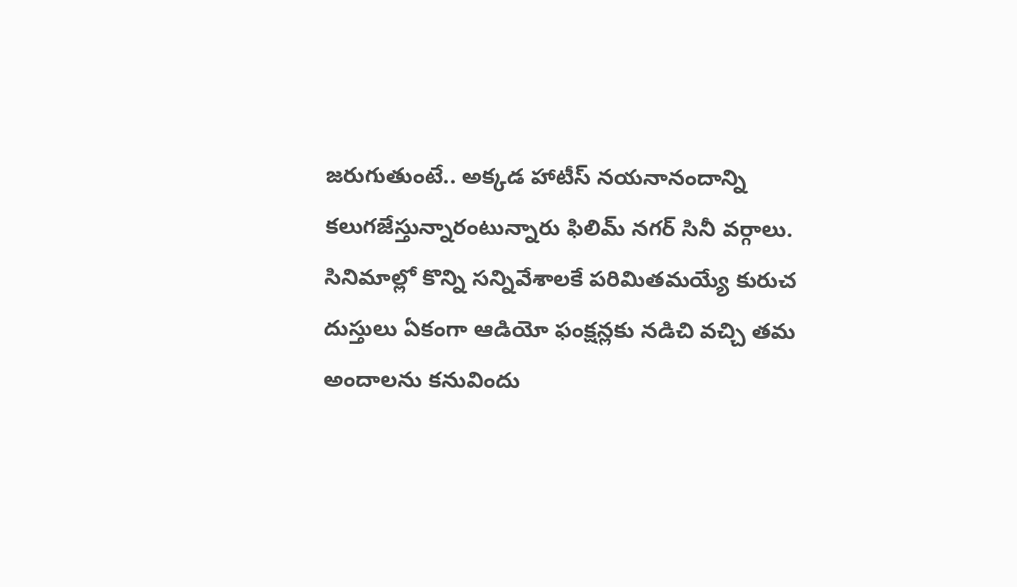జరుగుతుంటే.. అక్కడ హాటీస్ నయనానందాన్ని కలుగజేస్తున్నారంటున్నారు ఫిలిమ్ నగర్ సినీ వర్గాలు. సినిమాల్లో కొన్ని సన్నివేశాలకే పరిమితమయ్యే కురుచ దుస్తులు ఏకంగా ఆడియో ఫంక్షన్లకు నడిచి వచ్చి తమ అందాలను కనువిందు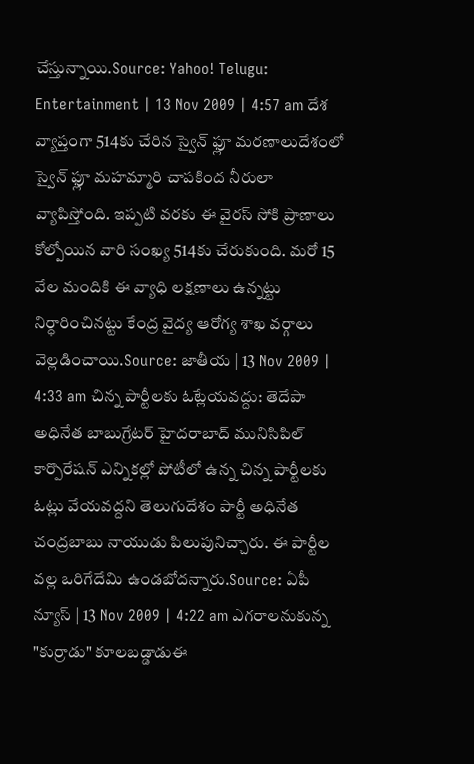చేస్తున్నాయి.Source: Yahoo! Telugu: Entertainment | 13 Nov 2009 | 4:57 am దేశ వ్యాప్తంగా 514కు చేరిన స్వైన్ ఫ్లూ మరణాలుదేశంలో స్వైన్ ఫ్లూ మహమ్మారి చాపకింద నీరులా వ్యాపిస్తోంది. ఇప్పటి వరకు ఈ వైరస్ సోకి ప్రాణాలు కోల్పోయిన వారి సంఖ్య 514కు చేరుకుంది. మరో 15 వేల మందికి ఈ వ్యాధి లక్షణాలు ఉన్నట్టు నిర్ధారించినట్టు కేంద్ర వైద్య ఆరోగ్య శాఖ వర్గాలు వెల్లడించాయి.Source: జాతీయ | 13 Nov 2009 | 4:33 am చిన్న పార్టీలకు ఓట్లేయవద్దు: తెదేపా అధినేత బాబుగ్రేటర్ హైదరాబాద్ మునిసిపిల్ కార్పొరేషన్ ఎన్నికల్లో పోటీలో ఉన్న చిన్న పార్టీలకు ఓట్లు వేయవద్దని తెలుగుదేశం పార్టీ అధినేత చంద్రబాబు నాయుడు పిలుపునిచ్చారు. ఈ పార్టీల వల్ల ఒరిగేదేమి ఉండబోదన్నారు.Source: ఏపీ న్యూస్ | 13 Nov 2009 | 4:22 am ఎగరాలనుకున్న "కుర్రాడు" కూలబడ్డాడుఈ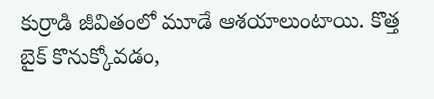కుర్రాడి జీవితంలో మూడే ఆశయాలుంటాయి. కొత్త బైక్ కొనుక్కోవడం,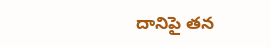దానిపై తన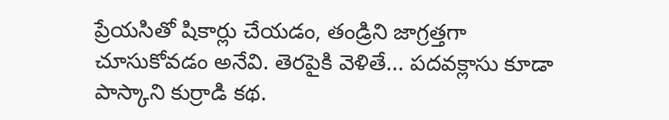ప్రేయసితో షికార్లు చేయడం, తండ్రిని జాగ్రత్తగా చూసుకోవడం అనేవి. తెరపైకి వెళితే... పదవక్లాసు కూడా పాస్కాని కుర్రాడి కథ.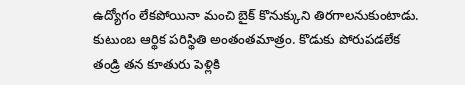ఉద్యోగం లేకపోయినా మంచి బైక్ కొనుక్కుని తిరగాలనుకుంటాడు. కుటుంబ ఆర్థిక పరిస్థితి అంతంతమాత్రం. కొడుకు పోరుపడలేక తండ్రి తన కూతురు పెళ్లికి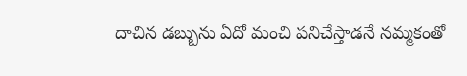దాచిన డబ్బును ఏదో మంచి పనిచేస్తాడనే నమ్మకంతో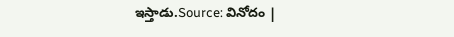ఇస్తాడు.Source: వినోదం |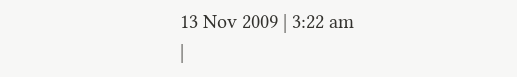13 Nov 2009 | 3:22 am
|